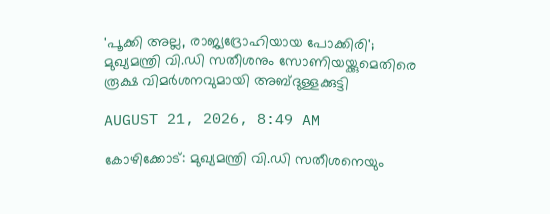'പൂക്കി അല്ല, രാജ്യദ്രോഹിയായ പോക്കിരി'; മുഖ്യമന്ത്രി വി.ഡി സതീശനും സോണിയയ്ക്കുമെതിരെ രൂക്ഷ വിമര്‍ശനവുമായി അബ്ദുള്ളക്കുട്ടി

AUGUST 21, 2026, 8:49 AM

കോഴിക്കോട്: മുഖ്യമന്ത്രി വി.ഡി സതീശനെയും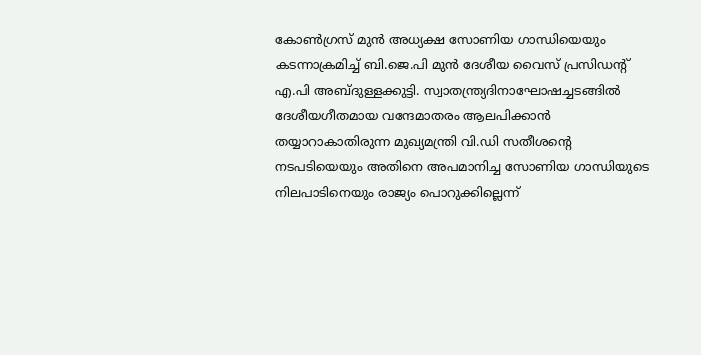കോണ്‍ഗ്രസ് മുന്‍ അധ്യക്ഷ സോണിയ ഗാന്ധിയെയും കടന്നാക്രമിച്ച് ബി.ജെ.പി മുന്‍ ദേശീയ വൈസ് പ്രസിഡന്റ് എ.പി അബ്ദുള്ളക്കുട്ടി. സ്വാതന്ത്ര്യദിനാഘോഷച്ചടങ്ങില്‍ ദേശീയഗീതമായ വന്ദേമാതരം ആലപിക്കാന്‍ തയ്യാറാകാതിരുന്ന മുഖ്യമന്ത്രി വി.ഡി സതീശന്റെ നടപടിയെയും അതിനെ അപമാനിച്ച സോണിയ ഗാന്ധിയുടെ നിലപാടിനെയും രാജ്യം പൊറുക്കില്ലെന്ന്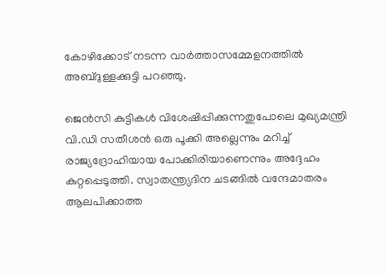കോഴിക്കോട് നടന്ന വാര്‍ത്താസമ്മേളനത്തില്‍ അബ്ദുള്ളക്കുട്ടി പറഞ്ഞു.

ജെന്‍സി കുട്ടികള്‍ വിശേഷിപ്പിക്കുന്നതുപോലെ മുഖ്യമന്ത്രി വി.ഡി സതീശന്‍ ഒരു പൂക്കി അല്ലെന്നും മറിച്ച് രാജ്യദ്രോഹിയായ പോക്കിരിയാണെന്നും അദ്ദേഹം കുറ്റപ്പെടുത്തി. സ്വാതന്ത്ര്യദിന ചടങ്ങില്‍ വന്ദേമാതരം ആലപിക്കാത്ത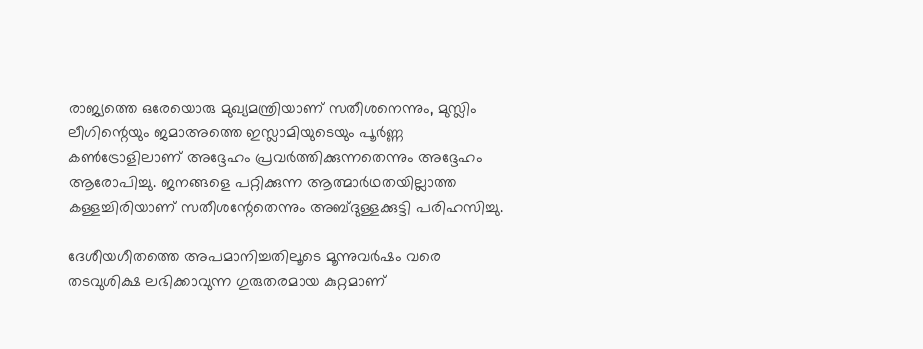രാജ്യത്തെ ഒരേയൊരു മുഖ്യമന്ത്രിയാണ് സതീശനെന്നും, മുസ്ലിം ലീഗിന്റെയും ജമാഅത്തെ ഇസ്ലാമിയുടെയും പൂര്‍ണ്ണ കണ്‍ട്രോളിലാണ് അദ്ദേഹം പ്രവര്‍ത്തിക്കുന്നതെന്നും അദ്ദേഹം ആരോപിച്ചു. ജനങ്ങളെ പറ്റിക്കുന്ന ആത്മാര്‍ഥതയില്ലാത്ത കള്ളച്ചിരിയാണ് സതീശന്റേതെന്നും അബ്ദുള്ളക്കുട്ടി പരിഹസിച്ചു.

ദേശീയഗീതത്തെ അപമാനിച്ചതിലൂടെ മൂന്നുവര്‍ഷം വരെ തടവുശിക്ഷ ലഭിക്കാവുന്ന ഗുരുതരമായ കുറ്റമാണ്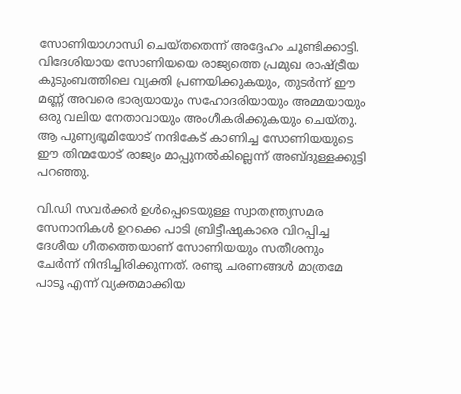സോണിയാഗാന്ധി ചെയ്തതെന്ന് അദ്ദേഹം ചൂണ്ടിക്കാട്ടി. വിദേശിയായ സോണിയയെ രാജ്യത്തെ പ്രമുഖ രാഷ്ട്രീയ കുടുംബത്തിലെ വ്യക്തി പ്രണയിക്കുകയും, തുടര്‍ന്ന് ഈ മണ്ണ് അവരെ ഭാര്യയായും സഹോദരിയായും അമ്മയായും ഒരു വലിയ നേതാവായും അംഗീകരിക്കുകയും ചെയ്തു. ആ പുണ്യഭൂമിയോട് നന്ദികേട് കാണിച്ച സോണിയയുടെ ഈ തിന്മയോട് രാജ്യം മാപ്പുനല്‍കില്ലെന്ന് അബ്ദുള്ളക്കുട്ടി പറഞ്ഞു.

വി.ഡി സവര്‍ക്കര്‍ ഉള്‍പ്പെടെയുള്ള സ്വാതന്ത്ര്യസമര സേനാനികള്‍ ഉറക്കെ പാടി ബ്രിട്ടീഷുകാരെ വിറപ്പിച്ച ദേശീയ ഗീതത്തെയാണ് സോണിയയും സതീശനും ചേര്‍ന്ന് നിന്ദിച്ചിരിക്കുന്നത്. രണ്ടു ചരണങ്ങള്‍ മാത്രമേ പാടൂ എന്ന് വ്യക്തമാക്കിയ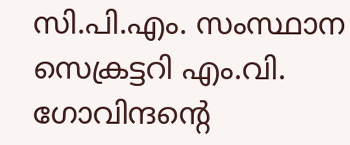സി.പി.എം. സംസ്ഥാന സെക്രട്ടറി എം.വി. ഗോവിന്ദന്റെ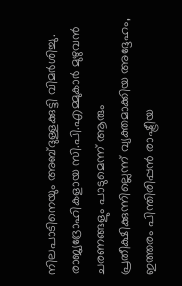നിലപാടിനെയും അബ്ദുള്ളക്കുട്ടി വിമര്‍ശിച്ചു. രാജ്യദ്രോഹികളായ സി.പി.എമ്മുകാര്‍ മുഴുവന്‍ ചരണങ്ങളും പാടുമെന്ന് ആരും പ്രതീക്ഷിക്കുന്നില്ലെന്ന് വ്യക്തമാക്കിയ അദ്ദേഹം, ഇത്തരം പിന്തിരിപ്പന്‍ രാഷ്ട്രീയ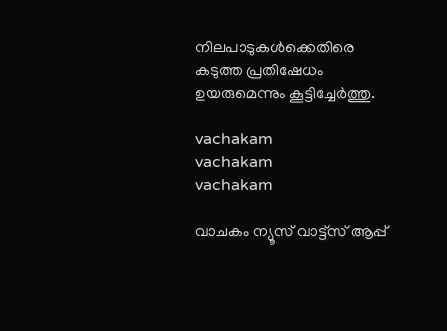നിലപാടുകള്‍ക്കെതിരെ കടുത്ത പ്രതിഷേധം ഉയരുമെന്നും കൂട്ടിച്ചേര്‍ത്തു.

vachakam
vachakam
vachakam

വാചകം ന്യൂസ് വാട്ട്സ് ആപ്പ്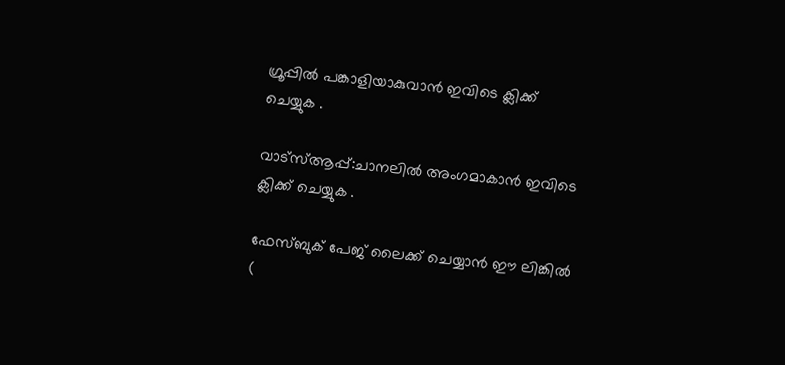ഗ്രൂപ്പിൽ പങ്കാളിയാകുവാൻ ഇവിടെ ക്ലിക്ക് ചെയ്യുക .

വാട്സ്ആപ്പ്:ചാനലിൽ അംഗമാകാൻ ഇവിടെ ക്ലിക്ക് ചെയ്യുക .

ഫേസ്ബുക് പേജ് ലൈക്ക് ചെയ്യാൻ ഈ ലിങ്കിൽ (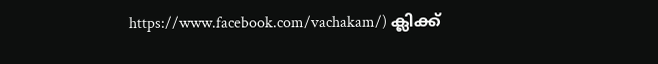https://www.facebook.com/vachakam/) ക്ലിക്ക്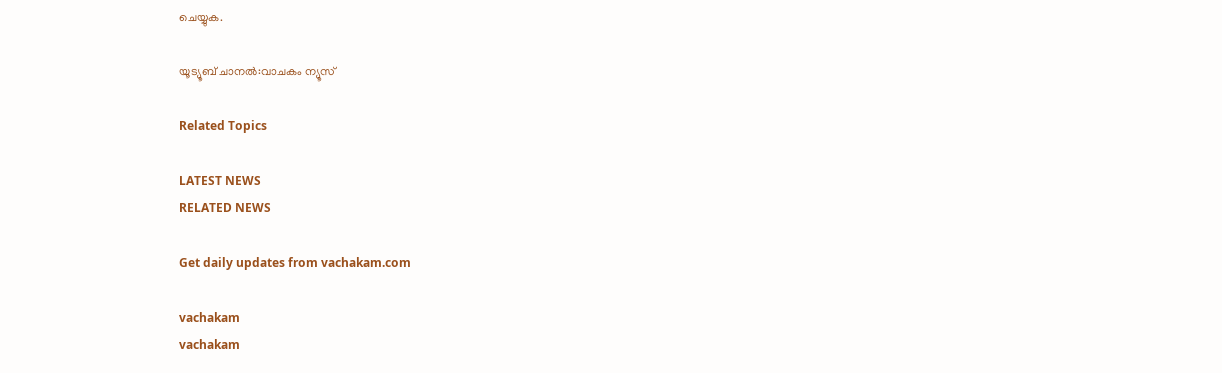ചെയ്യുക.

യൂട്യൂബ് ചാനൽ:വാചകം ന്യൂസ്

Related Topics

LATEST NEWS
RELATED NEWS

Get daily updates from vachakam.com

vachakam
vachakam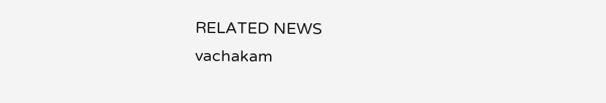RELATED NEWS
vachakam